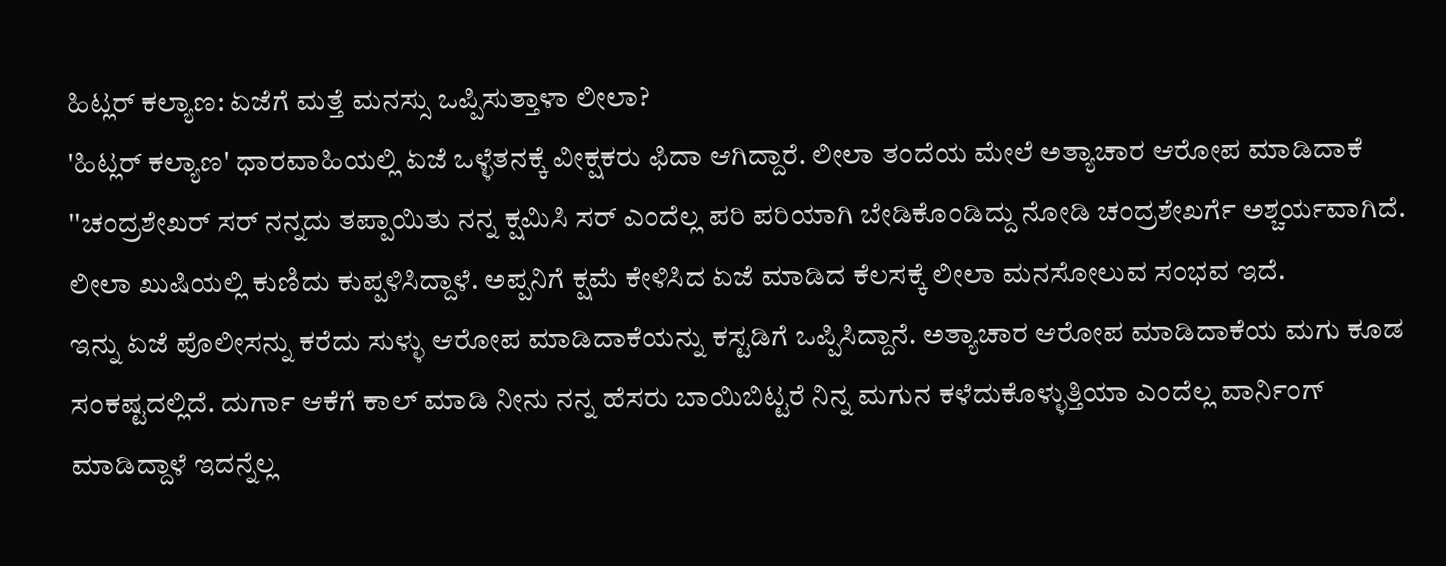ಹಿಟ್ಲರ್ ಕಲ್ಯಾಣ: ಏಜೆಗೆ ಮತ್ತೆ ಮನಸ್ಸು ಒಪ್ಪಿಸುತ್ತಾಳಾ ಲೀಲಾ?
'ಹಿಟ್ಲರ್ ಕಲ್ಯಾಣ' ಧಾರವಾಹಿಯಲ್ಲಿ ಏಜೆ ಒಳ್ಳೆತನಕ್ಕೆ ವೀಕ್ಷಕರು ಫಿದಾ ಆಗಿದ್ದಾರೆ. ಲೀಲಾ ತಂದೆಯ ಮೇಲೆ ಅತ್ಯಾಚಾರ ಆರೋಪ ಮಾಡಿದಾಕೆ ''ಚಂದ್ರಶೇಖರ್ ಸರ್ ನನ್ನದು ತಪ್ಪಾಯಿತು ನನ್ನ ಕ್ಷಮಿಸಿ ಸರ್ ಎಂದೆಲ್ಲ ಪರಿ ಪರಿಯಾಗಿ ಬೇಡಿಕೊಂಡಿದ್ದು ನೋಡಿ ಚಂದ್ರಶೇಖರ್ಗೆ ಅಶ್ಚರ್ಯವಾಗಿದೆ. ಲೀಲಾ ಖುಷಿಯಲ್ಲಿ ಕುಣಿದು ಕುಪ್ಪಳಿಸಿದ್ದಾಳೆ. ಅಪ್ಪನಿಗೆ ಕ್ಷಮೆ ಕೇಳಿಸಿದ ಏಜೆ ಮಾಡಿದ ಕೆಲಸಕ್ಕೆ ಲೀಲಾ ಮನಸೋಲುವ ಸಂಭವ ಇದೆ.
ಇನ್ನು ಏಜೆ ಪೊಲೀಸನ್ನು ಕರೆದು ಸುಳ್ಳು ಆರೋಪ ಮಾಡಿದಾಕೆಯನ್ನು ಕಸ್ಟಡಿಗೆ ಒಪ್ಪಿಸಿದ್ದಾನೆ. ಅತ್ಯಾಚಾರ ಆರೋಪ ಮಾಡಿದಾಕೆಯ ಮಗು ಕೂಡ ಸಂಕಷ್ಟದಲ್ಲಿದೆ. ದುರ್ಗಾ ಆಕೆಗೆ ಕಾಲ್ ಮಾಡಿ ನೀನು ನನ್ನ ಹೆಸರು ಬಾಯಿಬಿಟ್ಟರೆ ನಿನ್ನ ಮಗುನ ಕಳೆದುಕೊಳ್ಳುತ್ತಿಯಾ ಎಂದೆಲ್ಲ ವಾರ್ನಿಂಗ್ ಮಾಡಿದ್ದಾಳೆ ಇದನ್ನೆಲ್ಲ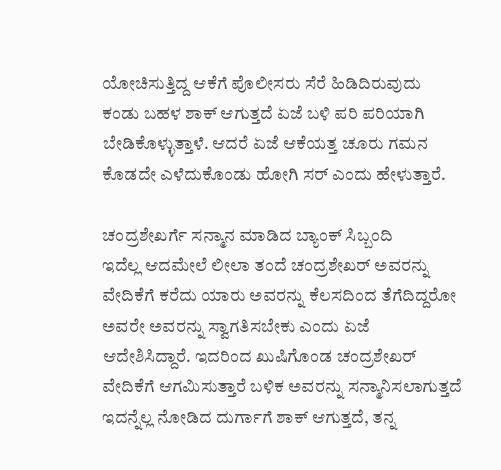ಯೋಚಿಸುತ್ತಿದ್ದ ಆಕೆಗೆ ಪೊಲೀಸರು ಸೆರೆ ಹಿಡಿದಿರುವುದು ಕಂಡು ಬಹಳ ಶಾಕ್ ಆಗುತ್ತದೆ ಏಜೆ ಬಳಿ ಪರಿ ಪರಿಯಾಗಿ ಬೇಡಿಕೊಳ್ಳುತ್ತಾಳೆ. ಆದರೆ ಏಜೆ ಆಕೆಯತ್ತ ಚೂರು ಗಮನ ಕೊಡದೇ ಎಳೆದುಕೊಂಡು ಹೋಗಿ ಸರ್ ಎಂದು ಹೇಳುತ್ತಾರೆ.

ಚಂದ್ರಶೇಖರ್ಗೆ ಸನ್ಮಾನ ಮಾಡಿದ ಬ್ಯಾಂಕ್ ಸಿಬ್ಬಂದಿ
ಇದೆಲ್ಲ ಆದಮೇಲೆ ಲೀಲಾ ತಂದೆ ಚಂದ್ರಶೇಖರ್ ಅವರನ್ನು ವೇದಿಕೆಗೆ ಕರೆದು ಯಾರು ಅವರನ್ನು ಕೆಲಸದಿಂದ ತೆಗೆದಿದ್ದರೋ ಅವರೇ ಅವರನ್ನು ಸ್ವಾಗತಿಸಬೇಕು ಎಂದು ಏಜೆ ಆದೇಶಿಸಿದ್ದಾರೆ. ಇದರಿಂದ ಖುಷಿಗೊಂಡ ಚಂದ್ರಶೇಖರ್ ವೇದಿಕೆಗೆ ಆಗಮಿಸುತ್ತಾರೆ ಬಳಿಕ ಅವರನ್ನು ಸನ್ಮಾನಿಸಲಾಗುತ್ತದೆ ಇದನ್ನೆಲ್ಲ ನೋಡಿದ ದುರ್ಗಾಗೆ ಶಾಕ್ ಆಗುತ್ತದೆ, ತನ್ನ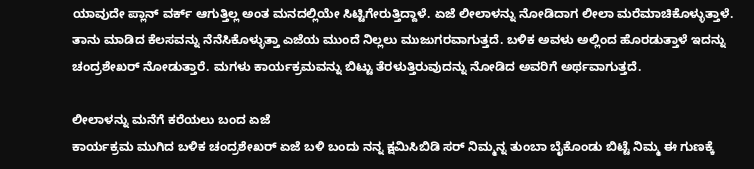ಯಾವುದೇ ಪ್ಲಾನ್ ವರ್ಕ್ ಆಗುತ್ತಿಲ್ಲ ಅಂತ ಮನದಲ್ಲಿಯೇ ಸಿಟ್ಟಿಗೇರುತ್ತಿದ್ದಾಳೆ. ಏಜೆ ಲೀಲಾಳನ್ನು ನೋಡಿದಾಗ ಲೀಲಾ ಮರೆಮಾಚಿಕೊಳ್ಳುತ್ತಾಳೆ. ತಾನು ಮಾಡಿದ ಕೆಲಸವನ್ನು ನೆನೆಸಿಕೊಳ್ಳುತ್ತಾ ಎಜೆಯ ಮುಂದೆ ನಿಲ್ಲಲು ಮುಜುಗರವಾಗುತ್ತದೆ. ಬಳಿಕ ಅವಳು ಅಲ್ಲಿಂದ ಹೊರಡುತ್ತಾಳೆ ಇದನ್ನು ಚಂದ್ರಶೇಖರ್ ನೋಡುತ್ತಾರೆ. ಮಗಳು ಕಾರ್ಯಕ್ರಮವನ್ನು ಬಿಟ್ಟು ತೆರಳುತ್ತಿರುವುದನ್ನು ನೋಡಿದ ಅವರಿಗೆ ಅರ್ಥವಾಗುತ್ತದೆ.

ಲೀಲಾಳನ್ನು ಮನೆಗೆ ಕರೆಯಲು ಬಂದ ಏಜೆ
ಕಾರ್ಯಕ್ರಮ ಮುಗಿದ ಬಳಿಕ ಚಂದ್ರಶೇಖರ್ ಏಜೆ ಬಳಿ ಬಂದು ನನ್ನ ಕ್ಷಮಿಸಿಬಿಡಿ ಸರ್ ನಿಮ್ಮನ್ನ ತುಂಬಾ ಬೈಕೊಂಡು ಬಿಟ್ಟೆ ನಿಮ್ಮ ಈ ಗುಣಕ್ಕೆ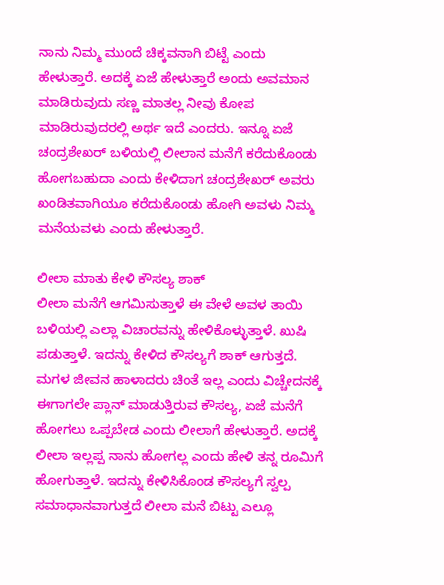ನಾನು ನಿಮ್ಮ ಮುಂದೆ ಚಿಕ್ಕವನಾಗಿ ಬಿಟ್ಟೆ ಎಂದು ಹೇಳುತ್ತಾರೆ. ಅದಕ್ಕೆ ಏಜೆ ಹೇಳುತ್ತಾರೆ ಅಂದು ಅವಮಾನ ಮಾಡಿರುವುದು ಸಣ್ಣ ಮಾತಲ್ಲ ನೀವು ಕೋಪ ಮಾಡಿರುವುದರಲ್ಲಿ ಅರ್ಥ ಇದೆ ಎಂದರು. ಇನ್ನೂ ಏಜೆ ಚಂದ್ರಶೇಖರ್ ಬಳಿಯಲ್ಲಿ ಲೀಲಾನ ಮನೆಗೆ ಕರೆದುಕೊಂಡು ಹೋಗಬಹುದಾ ಎಂದು ಕೇಳಿದಾಗ ಚಂದ್ರಶೇಖರ್ ಅವರು ಖಂಡಿತವಾಗಿಯೂ ಕರೆದುಕೊಂಡು ಹೋಗಿ ಅವಳು ನಿಮ್ಮ ಮನೆಯವಳು ಎಂದು ಹೇಳುತ್ತಾರೆ.

ಲೀಲಾ ಮಾತು ಕೇಳಿ ಕೌಸಲ್ಯ ಶಾಕ್
ಲೀಲಾ ಮನೆಗೆ ಆಗಮಿಸುತ್ತಾಳೆ ಈ ವೇಳೆ ಅವಳ ತಾಯಿ ಬಳಿಯಲ್ಲಿ ಎಲ್ಲಾ ವಿಚಾರವನ್ನು ಹೇಳಿಕೊಳ್ಳುತ್ತಾಳೆ. ಖುಷಿ ಪಡುತ್ತಾಳೆ. ಇದನ್ನು ಕೇಳಿದ ಕೌಸಲ್ಯಗೆ ಶಾಕ್ ಆಗುತ್ತದೆ. ಮಗಳ ಜೀವನ ಹಾಳಾದರು ಚಿಂತೆ ಇಲ್ಲ ಎಂದು ವಿಚ್ಚೇದನಕ್ಕೆ ಈಗಾಗಲೇ ಪ್ಲಾನ್ ಮಾಡುತ್ತಿರುವ ಕೌಸಲ್ಯ, ಏಜೆ ಮನೆಗೆ ಹೋಗಲು ಒಪ್ಪಬೇಡ ಎಂದು ಲೀಲಾಗೆ ಹೇಳುತ್ತಾರೆ. ಅದಕ್ಕೆ ಲೀಲಾ ಇಲ್ಲಪ್ಪ ನಾನು ಹೋಗಲ್ಲ ಎಂದು ಹೇಳಿ ತನ್ನ ರೂಮಿಗೆ ಹೋಗುತ್ತಾಳೆ. ಇದನ್ನು ಕೇಳಿಸಿಕೊಂಡ ಕೌಸಲ್ಯಗೆ ಸ್ವಲ್ಪ ಸಮಾಧಾನವಾಗುತ್ತದೆ ಲೀಲಾ ಮನೆ ಬಿಟ್ಟು ಎಲ್ಲೂ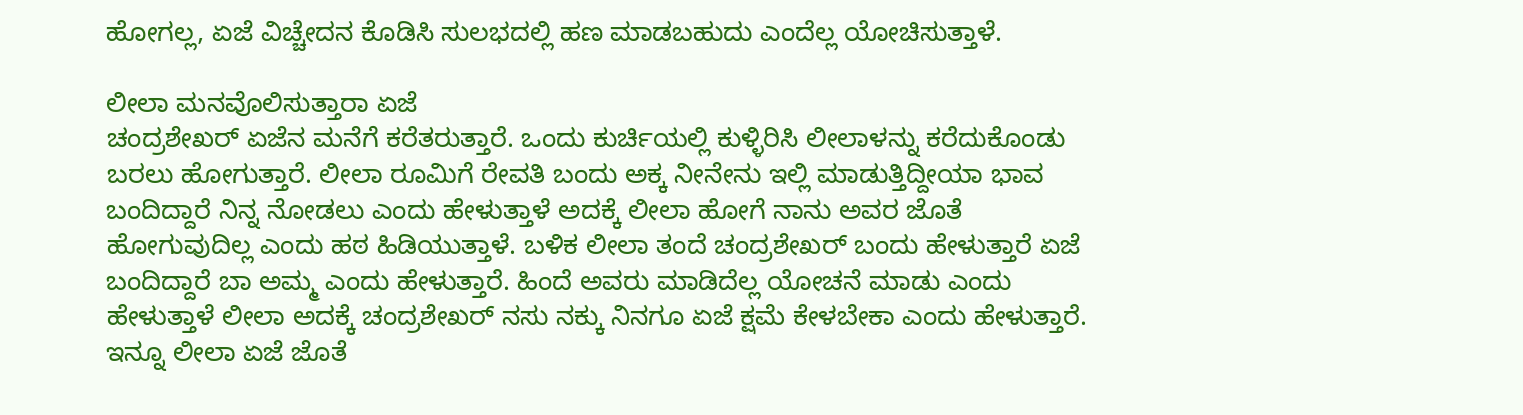ಹೋಗಲ್ಲ, ಏಜೆ ವಿಚ್ಚೇದನ ಕೊಡಿಸಿ ಸುಲಭದಲ್ಲಿ ಹಣ ಮಾಡಬಹುದು ಎಂದೆಲ್ಲ ಯೋಚಿಸುತ್ತಾಳೆ.

ಲೀಲಾ ಮನವೊಲಿಸುತ್ತಾರಾ ಏಜೆ
ಚಂದ್ರಶೇಖರ್ ಏಜೆನ ಮನೆಗೆ ಕರೆತರುತ್ತಾರೆ. ಒಂದು ಕುರ್ಚಿಯಲ್ಲಿ ಕುಳ್ಳಿರಿಸಿ ಲೀಲಾಳನ್ನು ಕರೆದುಕೊಂಡು ಬರಲು ಹೋಗುತ್ತಾರೆ. ಲೀಲಾ ರೂಮಿಗೆ ರೇವತಿ ಬಂದು ಅಕ್ಕ ನೀನೇನು ಇಲ್ಲಿ ಮಾಡುತ್ತಿದ್ದೀಯಾ ಭಾವ ಬಂದಿದ್ದಾರೆ ನಿನ್ನ ನೋಡಲು ಎಂದು ಹೇಳುತ್ತಾಳೆ ಅದಕ್ಕೆ ಲೀಲಾ ಹೋಗೆ ನಾನು ಅವರ ಜೊತೆ ಹೋಗುವುದಿಲ್ಲ ಎಂದು ಹಠ ಹಿಡಿಯುತ್ತಾಳೆ. ಬಳಿಕ ಲೀಲಾ ತಂದೆ ಚಂದ್ರಶೇಖರ್ ಬಂದು ಹೇಳುತ್ತಾರೆ ಏಜೆ ಬಂದಿದ್ದಾರೆ ಬಾ ಅಮ್ಮ ಎಂದು ಹೇಳುತ್ತಾರೆ. ಹಿಂದೆ ಅವರು ಮಾಡಿದೆಲ್ಲ ಯೋಚನೆ ಮಾಡು ಎಂದು ಹೇಳುತ್ತಾಳೆ ಲೀಲಾ ಅದಕ್ಕೆ ಚಂದ್ರಶೇಖರ್ ನಸು ನಕ್ಕು ನಿನಗೂ ಏಜೆ ಕ್ಷಮೆ ಕೇಳಬೇಕಾ ಎಂದು ಹೇಳುತ್ತಾರೆ. ಇನ್ನೂ ಲೀಲಾ ಏಜೆ ಜೊತೆ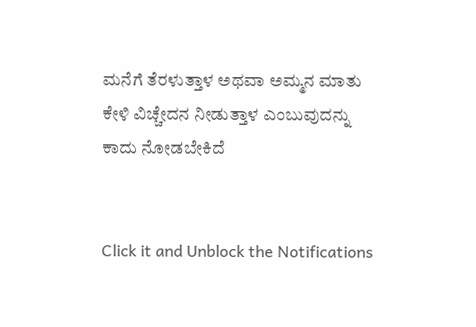ಮನೆಗೆ ತೆರಳುತ್ತಾಳ ಅಥವಾ ಅಮ್ಮನ ಮಾತು ಕೇಳಿ ವಿಚ್ಚೇದನ ನೀಡುತ್ತಾಳ ಎಂಬುವುದನ್ನು ಕಾದು ನೋಡಬೇಕಿದೆ


Click it and Unblock the Notifications